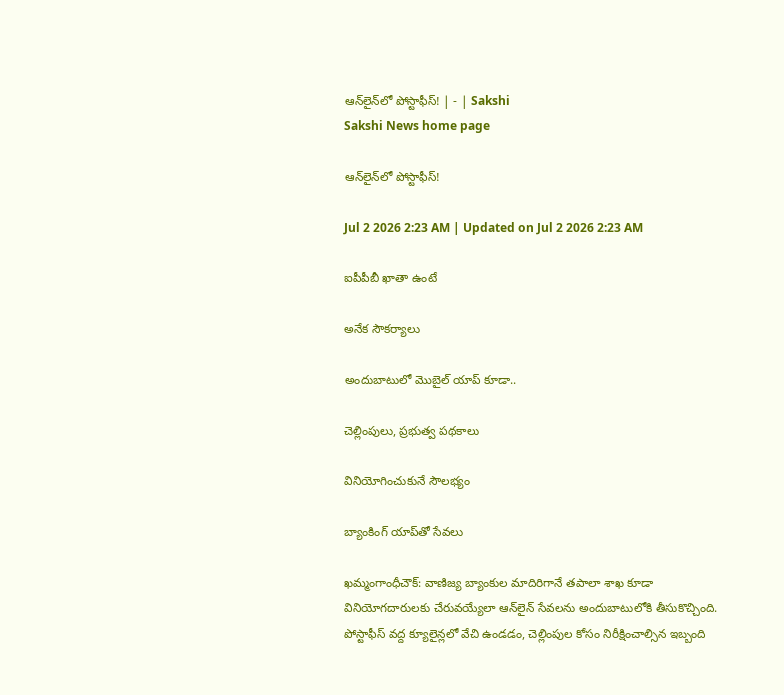ఆన్‌లైన్‌లో పోస్టాఫీస్‌! | - | Sakshi
Sakshi News home page

ఆన్‌లైన్‌లో పోస్టాఫీస్‌!

Jul 2 2026 2:23 AM | Updated on Jul 2 2026 2:23 AM

ఐపీపీబీ ఖాతా ఉంటే

అనేక సౌకర్యాలు

అందుబాటులో మొబైల్‌ యాప్‌ కూడా..

చెల్లింపులు, ప్రభుత్వ పథకాలు

వినియోగించుకునే సౌలభ్యం

బ్యాంకింగ్‌ యాప్‌తో సేవలు

ఖమ్మంగాంధీచౌక్‌: వాణిజ్య బ్యాంకుల మాదిరిగానే తపాలా శాఖ కూడా వినియోగదారులకు చేరువయ్యేలా ఆన్‌లైన్‌ సేవలను అందుబాటులోకి తీసుకొచ్చింది. పోస్టాఫీస్‌ వద్ద క్యూలైన్లలో వేచి ఉండడం, చెల్లింపుల కోసం నిరీక్షించాల్సిన ఇబ్బంది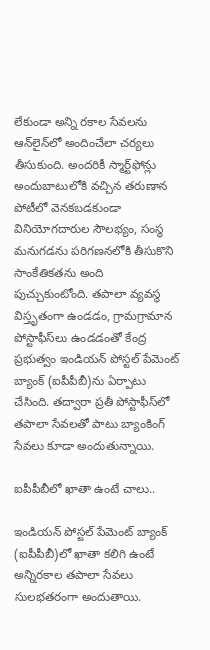లేకుండా అన్ని రకాల సేవలను ఆన్‌లైన్‌లో అందించేలా చర్యలు తీసుకుంది. అందరికీ స్మార్ట్‌ఫోన్లు అందుబాటులోకి వచ్చిన తరుణాన పోటీలో వెనకబడకుండా వినియోగదారుల సౌలభ్యం, సంస్థ మనుగడను పరిగణనలోకి తీసుకొని సాంకేతికతను అంది పుచ్చుకుంటోంది. తపాలా వ్యవస్థ విస్తృతంగా ఉండడం, గ్రామగ్రామాన పోస్టాఫీస్‌లు ఉండడంతో కేంద్ర ప్రభుత్వం ఇండియన్‌ పోస్టల్‌ పేమెంట్‌ బ్యాంక్‌ (ఐపీపీబీ)ను ఏర్పాటు చేసింది. తద్వారా ప్రతీ పోస్టాఫీస్‌లో తపాలా సేవలతో పాటు బ్యాంకింగ్‌ సేవలు కూడా అందుతున్నాయి.

ఐపీపీబీలో ఖాతా ఉంటే చాలు..

ఇండియన్‌ పోస్టల్‌ పేమెంట్‌ బ్యాంక్‌ (ఐపీపీబీ)లో ఖాతా కలిగి ఉంటే అన్నిరకాల తపాలా సేవలు సులభతరంగా అందుతాయి.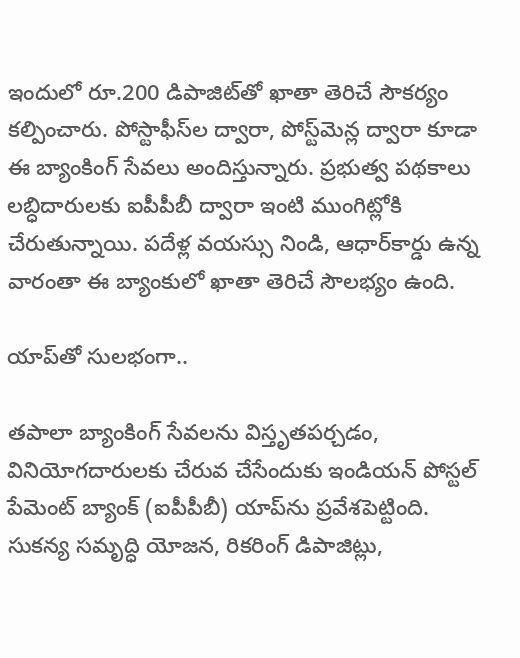ఇందులో రూ.200 డిపాజిట్‌తో ఖాతా తెరిచే సౌకర్యం కల్పించారు. పోస్టాఫీస్‌ల ద్వారా, పోస్ట్‌మెన్ల ద్వారా కూడా ఈ బ్యాంకింగ్‌ సేవలు అందిస్తున్నారు. ప్రభుత్వ పథకాలు లబ్ధిదారులకు ఐపీపీబీ ద్వారా ఇంటి ముంగిట్లోకి చేరుతున్నాయి. పదేళ్ల వయస్సు నిండి, ఆధార్‌కార్డు ఉన్న వారంతా ఈ బ్యాంకులో ఖాతా తెరిచే సౌలభ్యం ఉంది.

యాప్‌తో సులభంగా..

తపాలా బ్యాంకింగ్‌ సేవలను విస్తృతపర్చడం, వినియోగదారులకు చేరువ చేసేందుకు ఇండియన్‌ పోస్టల్‌ పేమెంట్‌ బ్యాంక్‌ (ఐపీపీబీ) యాప్‌ను ప్రవేశపెట్టింది. సుకన్య సమృద్ధి యోజన, రికరింగ్‌ డిపాజిట్లు,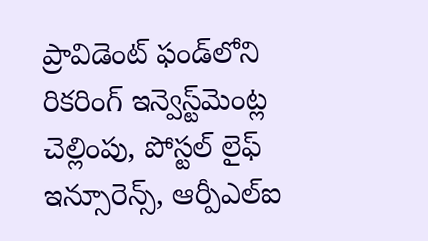ప్రావిడెంట్‌ ఫండ్‌లోని రికరింగ్‌ ఇన్వెస్ట్‌మెంట్ల చెల్లింపు, పోస్టల్‌ లైఫ్‌ ఇన్సూరెన్స్‌, ఆర్పీఎల్‌ఐ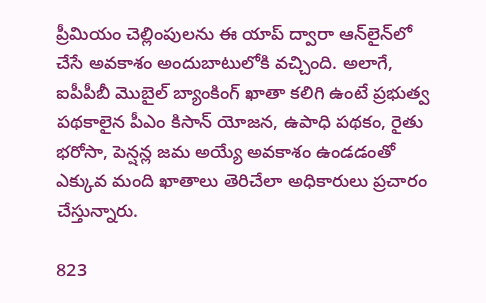ప్రీమియం చెల్లింపులను ఈ యాప్‌ ద్వారా ఆన్‌లైన్‌లో చేసే అవకాశం అందుబాటులోకి వచ్చింది. అలాగే, ఐపీపీబీ మొబైల్‌ బ్యాంకింగ్‌ ఖాతా కలిగి ఉంటే ప్రభుత్వ పథకాలైన పీఎం కిసాన్‌ యోజన, ఉపాధి పథకం, రైతు భరోసా, పెన్షన్ల జమ అయ్యే అవకాశం ఉండడంతో ఎక్కువ మంది ఖాతాలు తెరిచేలా అధికారులు ప్రచారం చేస్తున్నారు.

823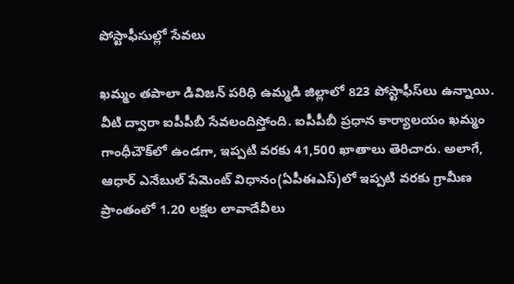పోస్టాఫీసుల్లో సేవలు

ఖమ్మం తపాలా డివిజన్‌ పరిధి ఉమ్మడి జిల్లాలో 823 పోస్టాఫీస్‌లు ఉన్నాయి. వీటి ద్వారా ఐపీపీబీ సేవలందిస్తోంది. ఐపీపీబీ ప్రధాన కార్యాలయం ఖమ్మం గాంధీచౌక్‌లో ఉండగా, ఇప్పటి వరకు 41,500 ఖాతాలు తెరిచారు. అలాగే, ఆధార్‌ ఎనేబుల్‌ పేమెంట్‌ విధానం(ఏపీఈఎస్‌)లో ఇప్పటి వరకు గ్రామీణ ప్రాంతంలో 1.20 లక్షల లావాదేవీలు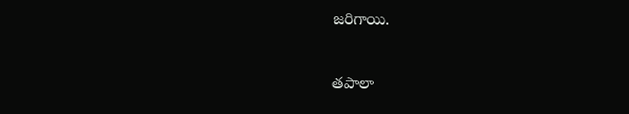జరిగాయి.

తపాలా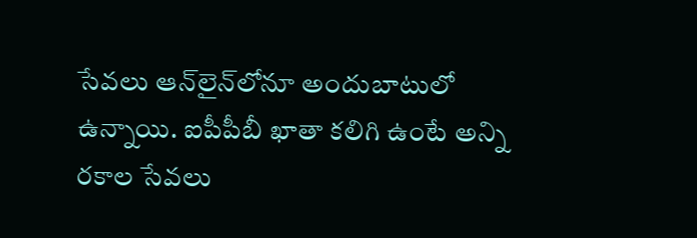సేవలు ఆన్‌లైన్‌లోనూ అందుబాటులో ఉన్నాయి. ఐపీపీబీ ఖాతా కలిగి ఉంటే అన్ని రకాల సేవలు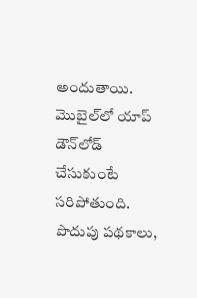అందుతాయి. మొబైల్‌లో యాప్‌ డౌన్‌లోడ్‌ చేసుకుంటే సరిపోతుంది. పొదుపు పథకాలు,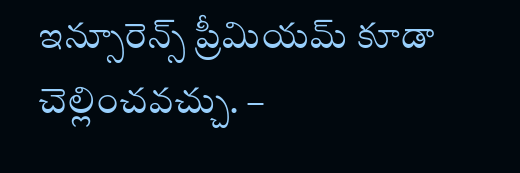ఇన్సూరెన్స్‌ ప్రీమియమ్‌ కూడా చెల్లించవచ్చు. –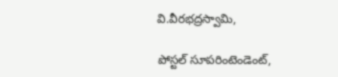వి.వీరభద్రస్వామి,

పోస్టల్‌ సూపరింటెండెంట్‌,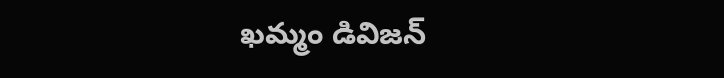ఖమ్మం డివిజన్‌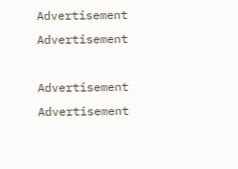Advertisement
Advertisement

Advertisement
Advertisement